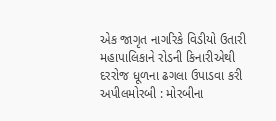એક જાગૃત નાગરિકે વિડીયો ઉતારી મહાપાલિકાને રોડની કિનારીએથી દરરોજ ધૂળના ઢગલા ઉપાડવા કરી અપીલમોરબી : મોરબીના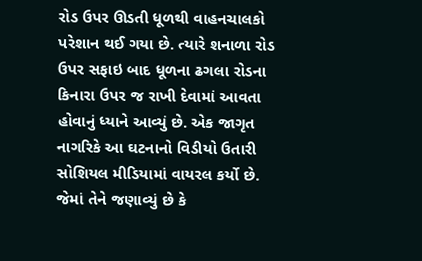રોડ ઉપર ઊડતી ધૂળથી વાહનચાલકો પરેશાન થઈ ગયા છે. ત્યારે શનાળા રોડ ઉપર સફાઇ બાદ ધૂળના ઢગલા રોડના કિનારા ઉપર જ રાખી દેવામાં આવતા હોવાનું ધ્યાને આવ્યું છે. એક જાગૃત નાગરિકે આ ઘટનાનો વિડીયો ઉતારી સોશિયલ મીડિયામાં વાયરલ કર્યો છે. જેમાં તેને જણાવ્યું છે કે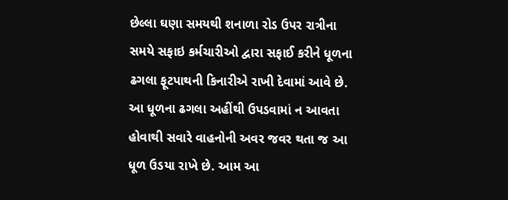છેલ્લા ઘણા સમયથી શનાળા રોડ ઉપર રાત્રીના સમયે સફાઇ કર્મચારીઓ દ્વારા સફાઈ કરીને ધૂળના ઢગલા ફૂટપાથની કિનારીએ રાખી દેવામાં આવે છે. આ ધૂળના ઢગલા અહીંથી ઉપડવામાં ન આવતા હોવાથી સવારે વાહનોની અવર જવર થતા જ આ ધૂળ ઉડયા રાખે છે. આમ આ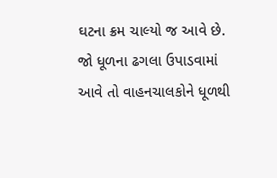ઘટના ક્રમ ચાલ્યો જ આવે છે. જો ધૂળના ઢગલા ઉપાડવામાં આવે તો વાહનચાલકોને ધૂળથી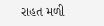રાહત મળી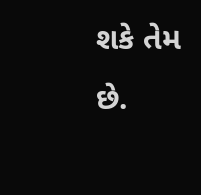શકે તેમ છે.